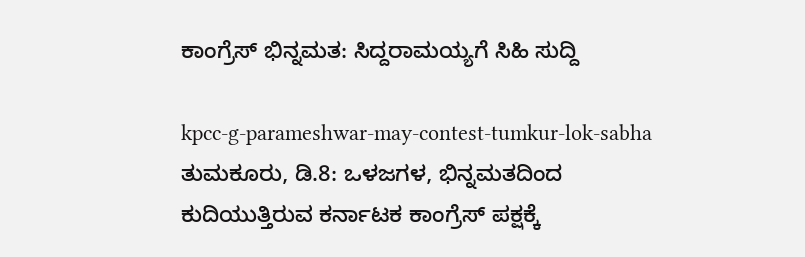ಕಾಂಗ್ರೆಸ್ ಭಿನ್ನಮತ: ಸಿದ್ದರಾಮಯ್ಯಗೆ ಸಿಹಿ ಸುದ್ದಿ

kpcc-g-parameshwar-may-contest-tumkur-lok-sabha
ತುಮಕೂರು, ಡಿ.8: ಒಳಜಗಳ, ಭಿನ್ನಮತದಿಂದ ಕುದಿಯುತ್ತಿರುವ ಕರ್ನಾಟಕ ಕಾಂಗ್ರೆಸ್ ಪಕ್ಷಕ್ಕೆ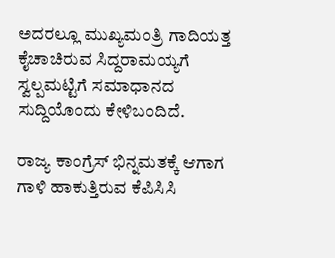ಅದರಲ್ಲೂ ಮುಖ್ಯಮಂತ್ರಿ ಗಾದಿಯತ್ತ ಕೈಚಾಚಿರುವ ಸಿದ್ದರಾಮಯ್ಯಗೆ ಸ್ವಲ್ಪಮಟ್ಟಿಗೆ ಸಮಾಧಾನದ ಸುದ್ದಿಯೊಂದು ಕೇಳಿಬಂದಿದೆ.

ರಾಜ್ಯ ಕಾಂಗ್ರೆಸ್ ಭಿನ್ನಮತಕ್ಕೆ ಆಗಾಗ ಗಾಳಿ ಹಾಕುತ್ತಿರುವ ಕೆಪಿಸಿಸಿ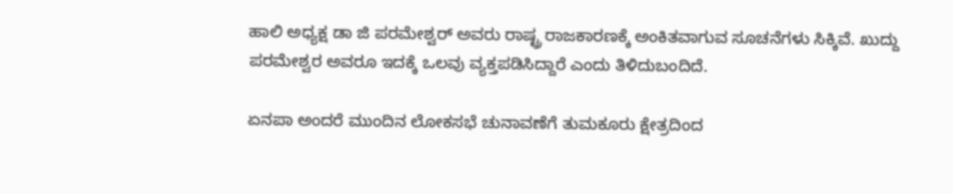ಹಾಲಿ ಅಧ್ಯಕ್ಷ ಡಾ ಜಿ ಪರಮೇಶ್ವರ್ ಅವರು ರಾಷ್ಟ್ರ ರಾಜಕಾರಣಕ್ಕೆ ಅಂಕಿತವಾಗುವ ಸೂಚನೆಗಳು ಸಿಕ್ಕಿವೆ. ಖುದ್ದು ಪರಮೇಶ್ವರ ಅವರೂ ಇದಕ್ಕೆ ಒಲವು ವ್ಯಕ್ತಪಡಿಸಿದ್ದಾರೆ ಎಂದು ತಿಳಿದುಬಂದಿದೆ.

ಏನಪಾ ಅಂದರೆ ಮುಂದಿನ ಲೋಕಸಭೆ ಚುನಾವಣೆಗೆ ತುಮಕೂರು ಕ್ಷೇತ್ರದಿಂದ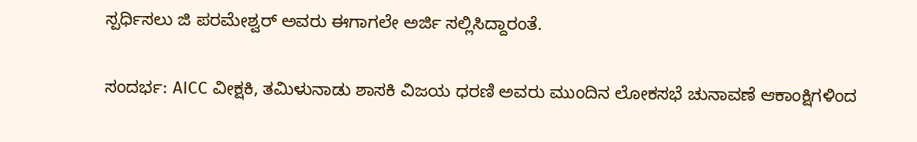ಸ್ಪರ್ಧಿಸಲು ಜಿ ಪರಮೇಶ್ವರ್ ಅವರು ಈಗಾಗಲೇ ಅರ್ಜಿ ಸಲ್ಲಿಸಿದ್ದಾರಂತೆ.

ಸಂದರ್ಭ: AICC ವೀಕ್ಷಕಿ, ತಮಿಳುನಾಡು ಶಾಸಕಿ ವಿಜಯ ಧರಣಿ ಅವರು ಮುಂದಿನ ಲೋಕಸಭೆ ಚುನಾವಣೆ ಆಕಾಂಕ್ಷಿಗಳಿಂದ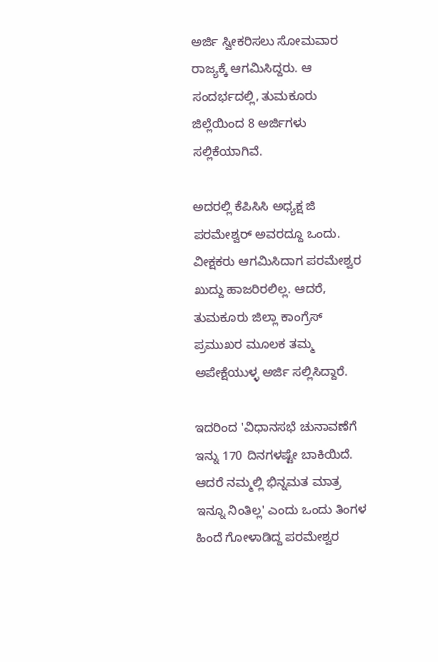ಅರ್ಜಿ ಸ್ವೀಕರಿಸಲು ಸೋಮವಾರ ರಾಜ್ಯಕ್ಕೆ ಆಗಮಿಸಿದ್ದರು. ಆ ಸಂದರ್ಭದಲ್ಲಿ, ತುಮಕೂರು ಜಿಲ್ಲೆಯಿಂದ 8 ಅರ್ಜಿಗಳು ಸಲ್ಲಿಕೆಯಾಗಿವೆ.

ಅದರಲ್ಲಿ ಕೆಪಿಸಿಸಿ ಅಧ್ಯಕ್ಷ ಜಿ ಪರಮೇಶ್ವರ್ ಅವರದ್ದೂ ಒಂದು. ವೀಕ್ಷಕರು ಆಗಮಿಸಿದಾಗ ಪರಮೇಶ್ವರ ಖುದ್ದು ಹಾಜರಿರಲಿಲ್ಲ. ಆದರೆ, ತುಮಕೂರು ಜಿಲ್ಲಾ ಕಾಂಗ್ರೆಸ್ ಪ್ರಮುಖರ ಮೂಲಕ ತಮ್ಮ ಅಪೇಕ್ಷೆಯುಳ್ಳ ಅರ್ಜಿ ಸಲ್ಲಿಸಿದ್ದಾರೆ.

ಇದರಿಂದ 'ವಿಧಾನಸಭೆ ಚುನಾವಣೆಗೆ ಇನ್ನು 170 ದಿನಗಳಷ್ಟೇ ಬಾಕಿಯಿದೆ. ಆದರೆ ನಮ್ಮಲ್ಲಿ ಭಿನ್ನಮತ ಮಾತ್ರ ಇನ್ನೂ ನಿಂತಿಲ್ಲ' ಎಂದು ಒಂದು ತಿಂಗಳ ಹಿಂದೆ ಗೋಳಾಡಿದ್ದ ಪರಮೇಶ್ವರ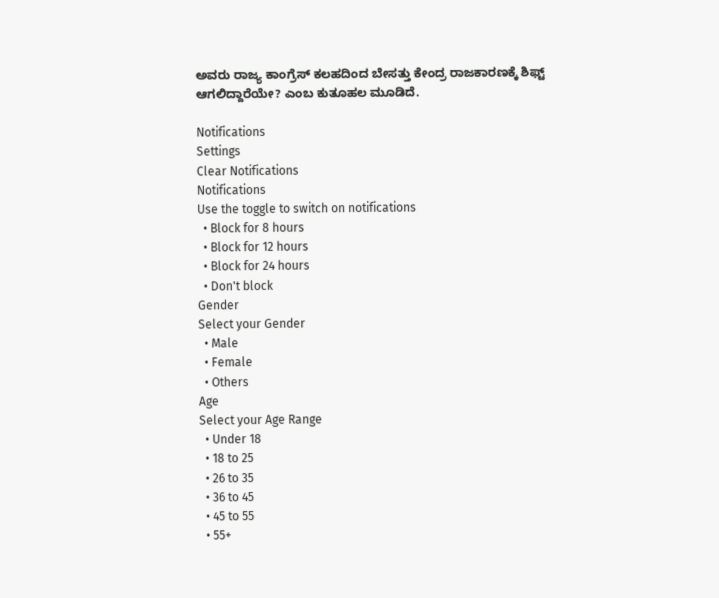ಅವರು ರಾಜ್ಯ ಕಾಂಗ್ರೆಸ್ ಕಲಹದಿಂದ ಬೇಸತ್ತು ಕೇಂದ್ರ ರಾಜಕಾರಣಕ್ಕೆ ಶಿಫ್ಟ್ ಆಗಲಿದ್ದಾರೆಯೇ? ಎಂಬ ಕುತೂಹಲ ಮೂಡಿದೆ.

Notifications
Settings
Clear Notifications
Notifications
Use the toggle to switch on notifications
  • Block for 8 hours
  • Block for 12 hours
  • Block for 24 hours
  • Don't block
Gender
Select your Gender
  • Male
  • Female
  • Others
Age
Select your Age Range
  • Under 18
  • 18 to 25
  • 26 to 35
  • 36 to 45
  • 45 to 55
  • 55+